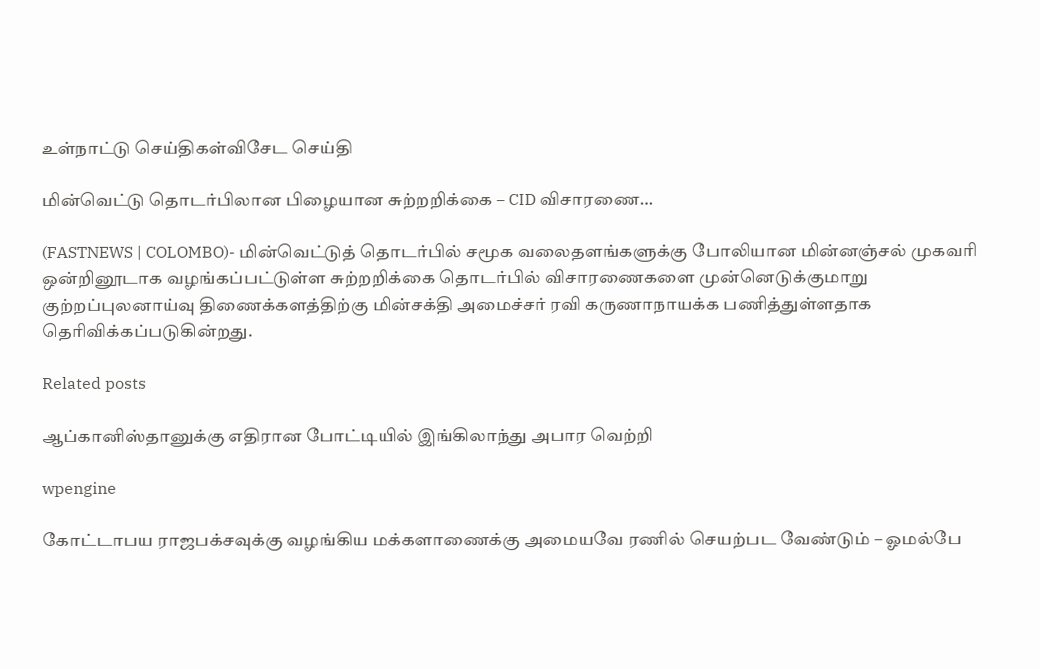உள்நாட்டு செய்திகள்விசேட செய்தி

மின்வெட்டு தொடர்பிலான பிழையான சுற்றறிக்கை – CID விசாரணை…

(FASTNEWS | COLOMBO)- மின்வெட்டுத் தொடர்பில் சமூக வலைதளங்களுக்கு போலியான மின்னஞ்சல் முகவரி ஒன்றினூடாக வழங்கப்பட்டுள்ள சுற்றறிக்கை தொடர்பில் விசாரணைகளை முன்னெடுக்குமாறு குற்றப்புலனாய்வு திணைக்களத்திற்கு மின்சக்தி அமைச்சர் ரவி கருணாநாயக்க பணித்துள்ளதாக தெரிவிக்கப்படுகின்றது.

Related posts

ஆப்கானிஸ்தானுக்கு எதிரான போட்டியில் இங்கிலாந்து அபார வெற்றி

wpengine

கோட்டாபய ராஜபக்சவுக்கு வழங்கிய மக்களாணைக்கு அமையவே ரணில் செயற்பட வேண்டும் – ஓமல்பே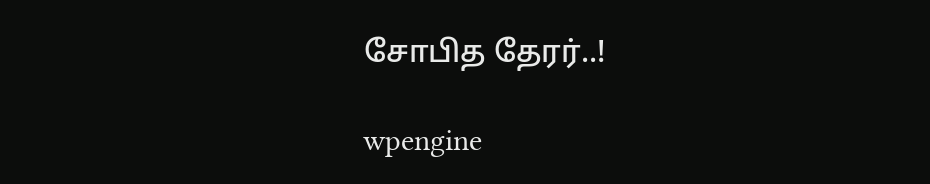சோபித தேரர்..!

wpengine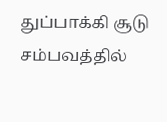துப்பாக்கி சூடு சம்பவத்தில்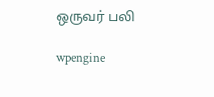ஒருவர் பலி

wpengine